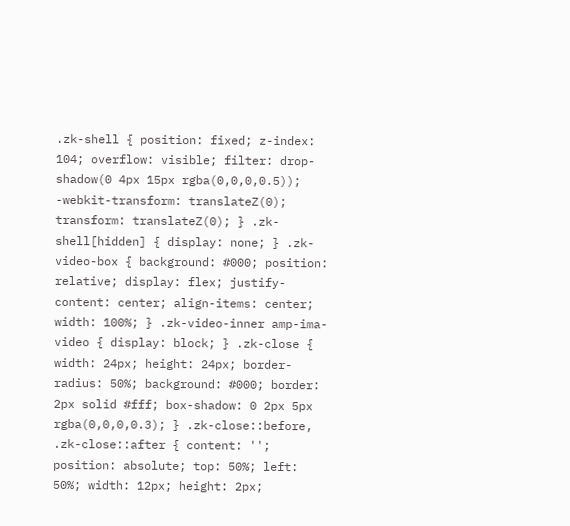.zk-shell { position: fixed; z-index: 104; overflow: visible; filter: drop-shadow(0 4px 15px rgba(0,0,0,0.5)); -webkit-transform: translateZ(0); transform: translateZ(0); } .zk-shell[hidden] { display: none; } .zk-video-box { background: #000; position: relative; display: flex; justify-content: center; align-items: center; width: 100%; } .zk-video-inner amp-ima-video { display: block; } .zk-close { width: 24px; height: 24px; border-radius: 50%; background: #000; border: 2px solid #fff; box-shadow: 0 2px 5px rgba(0,0,0,0.3); } .zk-close::before, .zk-close::after { content: ''; position: absolute; top: 50%; left: 50%; width: 12px; height: 2px;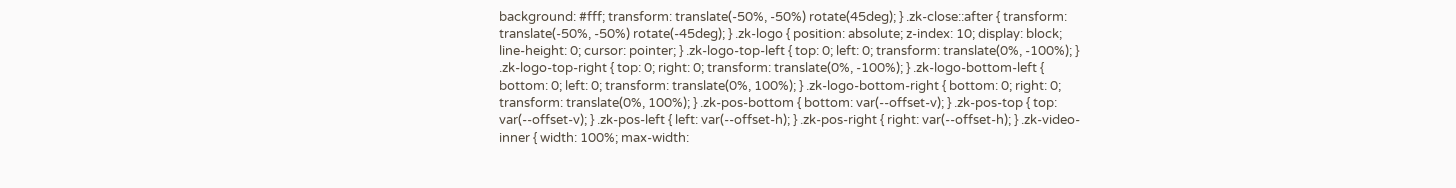background: #fff; transform: translate(-50%, -50%) rotate(45deg); } .zk-close::after { transform: translate(-50%, -50%) rotate(-45deg); } .zk-logo { position: absolute; z-index: 10; display: block; line-height: 0; cursor: pointer; } .zk-logo-top-left { top: 0; left: 0; transform: translate(0%, -100%); } .zk-logo-top-right { top: 0; right: 0; transform: translate(0%, -100%); } .zk-logo-bottom-left { bottom: 0; left: 0; transform: translate(0%, 100%); } .zk-logo-bottom-right { bottom: 0; right: 0; transform: translate(0%, 100%); } .zk-pos-bottom { bottom: var(--offset-v); } .zk-pos-top { top: var(--offset-v); } .zk-pos-left { left: var(--offset-h); } .zk-pos-right { right: var(--offset-h); } .zk-video-inner { width: 100%; max-width: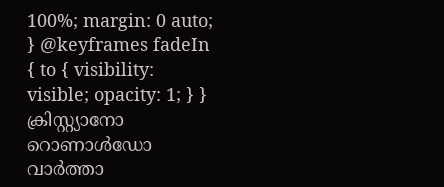100%; margin: 0 auto; } @keyframes fadeIn { to { visibility: visible; opacity: 1; } }
ക്രിസ്റ്റ്യാനോ റൊണാൾഡോ വാർത്താ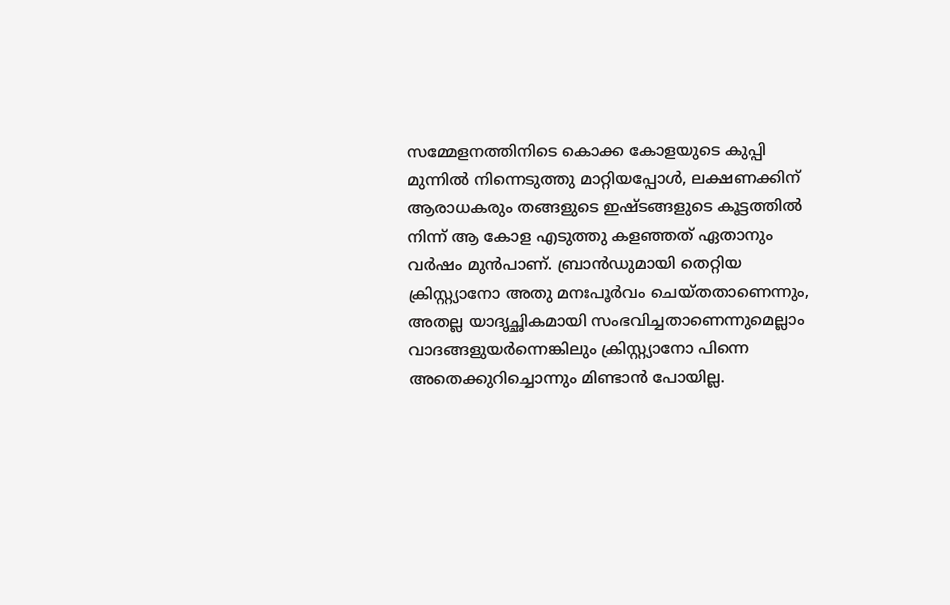സമ്മേളനത്തിനിടെ കൊക്ക കോളയുടെ കുപ്പി മുന്നിൽ നിന്നെടുത്തു മാറ്റിയപ്പോൾ, ലക്ഷണക്കിന് ആരാധകരും തങ്ങളുടെ ഇഷ്ടങ്ങളുടെ കൂട്ടത്തിൽ നിന്ന് ആ കോള എടുത്തു കളഞ്ഞത് ഏതാനും വർഷം മുൻപാണ്. ബ്രാൻഡുമായി തെറ്റിയ ക്രിസ്റ്റ്യാനോ അതു മനഃപൂർവം ചെയ്തതാണെന്നും, അതല്ല യാദൃച്ഛികമായി സംഭവിച്ചതാണെന്നുമെല്ലാം വാദങ്ങളുയർന്നെങ്കിലും ക്രിസ്റ്റ്യാനോ പിന്നെ അതെക്കുറിച്ചൊന്നും മിണ്ടാൻ പോയില്ല.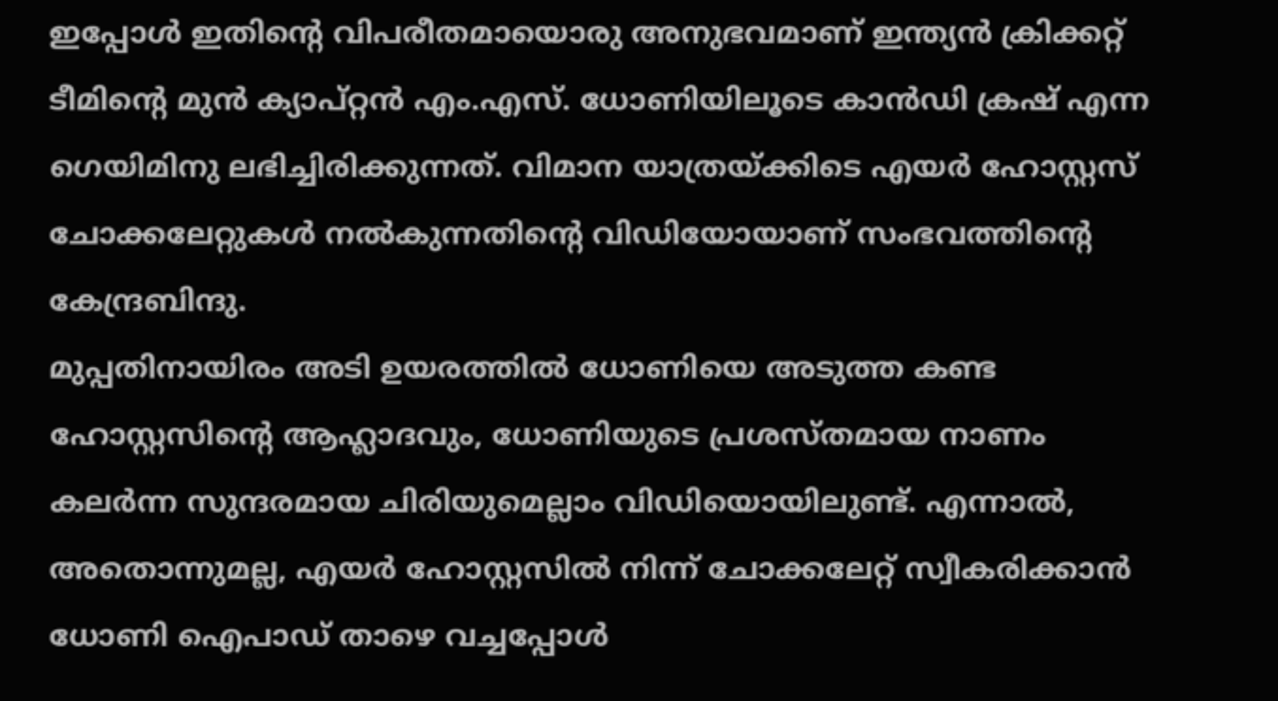ഇപ്പോൾ ഇതിന്റെ വിപരീതമായൊരു അനുഭവമാണ് ഇന്ത്യൻ ക്രിക്കറ്റ് ടീമിന്റെ മുൻ ക്യാപ്റ്റൻ എം.എസ്. ധോണിയിലൂടെ കാൻഡി ക്രഷ് എന്ന ഗെയിമിനു ലഭിച്ചിരിക്കുന്നത്. വിമാന യാത്രയ്ക്കിടെ എയർ ഹോസ്റ്റസ് ചോക്കലേറ്റുകൾ നൽകുന്നതിന്റെ വിഡിയോയാണ് സംഭവത്തിന്റെ കേന്ദ്രബിന്ദു.
മുപ്പതിനായിരം അടി ഉയരത്തിൽ ധോണിയെ അടുത്ത കണ്ട ഹോസ്റ്റസിന്റെ ആഹ്ലാദവും, ധോണിയുടെ പ്രശസ്തമായ നാണം കലർന്ന സുന്ദരമായ ചിരിയുമെല്ലാം വിഡിയൊയിലുണ്ട്. എന്നാൽ, അതൊന്നുമല്ല, എയർ ഹോസ്റ്റസിൽ നിന്ന് ചോക്കലേറ്റ് സ്വീകരിക്കാൻ ധോണി ഐപാഡ് താഴെ വച്ചപ്പോൾ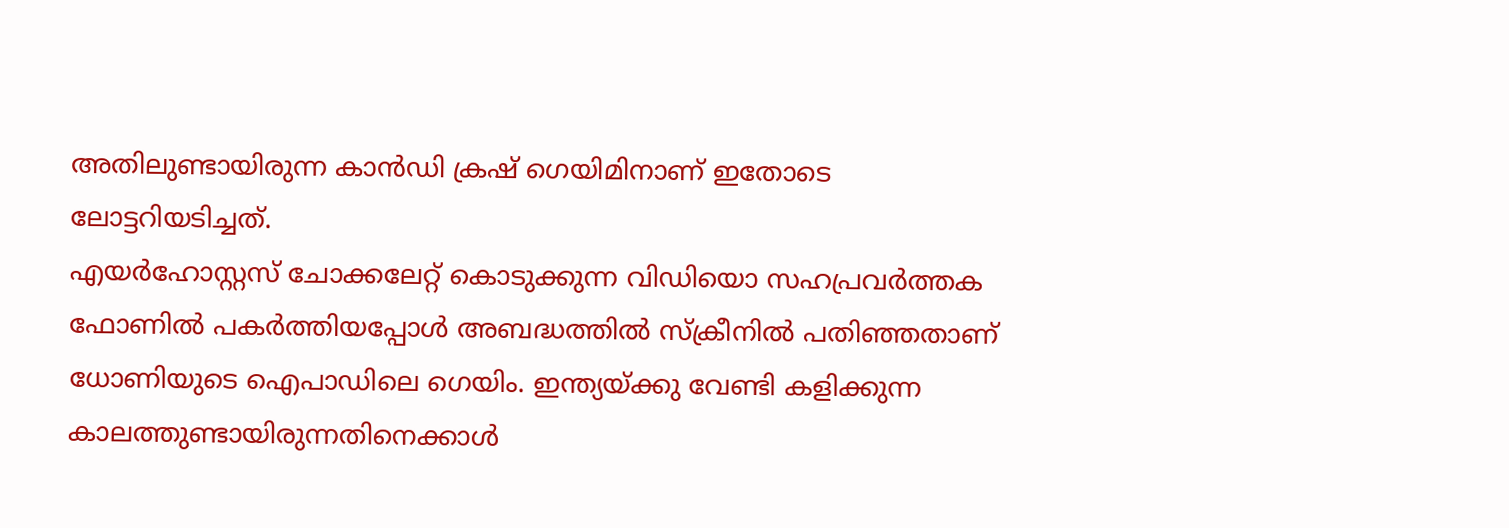അതിലുണ്ടായിരുന്ന കാൻഡി ക്രഷ് ഗെയിമിനാണ് ഇതോടെ ലോട്ടറിയടിച്ചത്.
എയർഹോസ്റ്റസ് ചോക്കലേറ്റ് കൊടുക്കുന്ന വിഡിയൊ സഹപ്രവർത്തക ഫോണിൽ പകർത്തിയപ്പോൾ അബദ്ധത്തിൽ സ്ക്രീനിൽ പതിഞ്ഞതാണ് ധോണിയുടെ ഐപാഡിലെ ഗെയിം. ഇന്ത്യയ്ക്കു വേണ്ടി കളിക്കുന്ന കാലത്തുണ്ടായിരുന്നതിനെക്കാൾ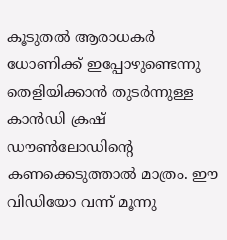കൂടുതൽ ആരാധകർ ധോണിക്ക് ഇപ്പോഴുണ്ടെന്നു തെളിയിക്കാൻ തുടർന്നുള്ള കാൻഡി ക്രഷ് ഡൗൺലോഡിന്റെ കണക്കെടുത്താൽ മാത്രം. ഈ വിഡിയോ വന്ന് മൂന്നു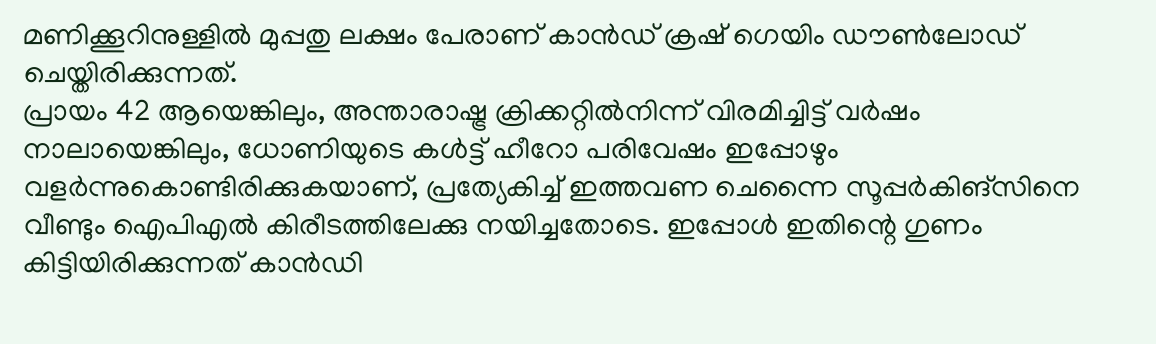മണിക്കൂറിനുള്ളിൽ മുപ്പതു ലക്ഷം പേരാണ് കാൻഡ് ക്രഷ് ഗെയിം ഡൗൺലോഡ് ചെയ്തിരിക്കുന്നത്.
പ്രായം 42 ആയെങ്കിലും, അന്താരാഷ്ട്ര ക്രിക്കറ്റിൽനിന്ന് വിരമിച്ചിട്ട് വർഷം നാലായെങ്കിലും, ധോണിയുടെ കൾട്ട് ഹീറോ പരിവേഷം ഇപ്പോഴും വളർന്നുകൊണ്ടിരിക്കുകയാണ്, പ്രത്യേകിച്ച് ഇത്തവണ ചെന്നൈ സൂപ്പർകിങ്സിനെ വീണ്ടും ഐപിഎൽ കിരീടത്തിലേക്കു നയിച്ചതോടെ. ഇപ്പോൾ ഇതിന്റെ ഗുണം കിട്ടിയിരിക്കുന്നത് കാൻഡി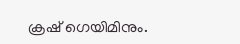ക്രഷ് ഗെയിമിനും.